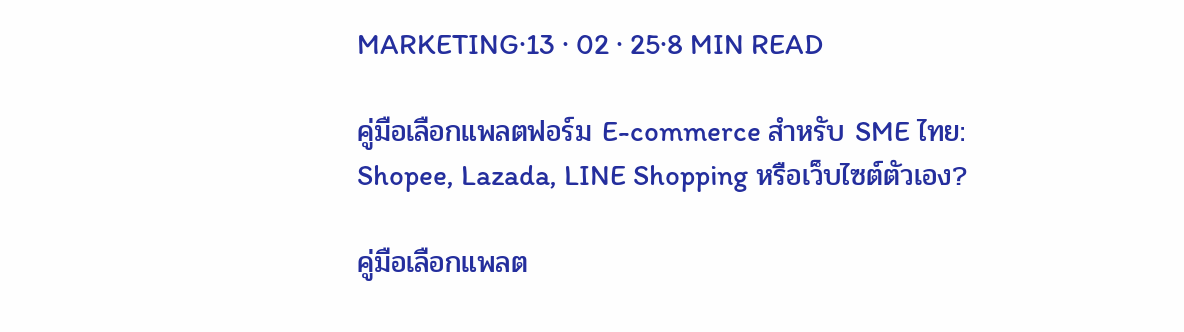MARKETING·13 · 02 · 25·8 MIN READ

คู่มือเลือกแพลตฟอร์ม E-commerce สำหรับ SME ไทย: Shopee, Lazada, LINE Shopping หรือเว็บไซต์ตัวเอง?

คู่มือเลือกแพลต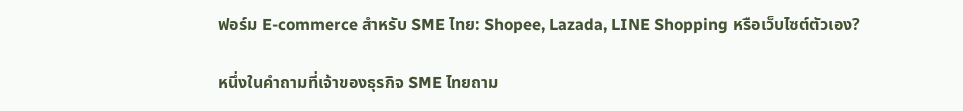ฟอร์ม E-commerce สำหรับ SME ไทย: Shopee, Lazada, LINE Shopping หรือเว็บไซต์ตัวเอง?

หนึ่งในคำถามที่เจ้าของธุรกิจ SME ไทยถาม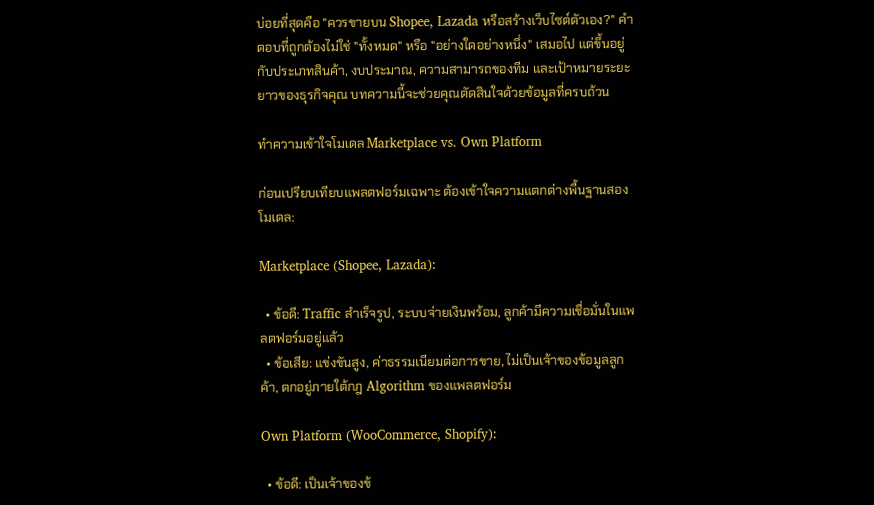บ่อยที่สุดคือ "ควรขายบน Shopee, Lazada หรือสร้างเว็บไซต์ตัวเอง?" คำตอบที่ถูกต้องไม่ใช่ "ทั้งหมด" หรือ "อย่างใดอย่างหนึ่ง" เสมอไป แต่ขึ้นอยู่กับประเภทสินค้า, งบประมาณ, ความสามารถของทีม และเป้าหมายระยะยาวของธุรกิจคุณ บทความนี้จะช่วยคุณตัดสินใจด้วยข้อมูลที่ครบถ้วน

ทำความเข้าใจโมเดล Marketplace vs. Own Platform

ก่อนเปรียบเทียบแพลตฟอร์มเฉพาะ ต้องเข้าใจความแตกต่างพื้นฐานสองโมเดล:

Marketplace (Shopee, Lazada):

  • ข้อดี: Traffic สำเร็จรูป, ระบบจ่ายเงินพร้อม, ลูกค้ามีความเชื่อมั่นในแพลตฟอร์มอยู่แล้ว
  • ข้อเสีย: แข่งขันสูง, ค่าธรรมเนียมต่อการขาย, ไม่เป็นเจ้าของข้อมูลลูกค้า, ตกอยู่ภายใต้กฎ Algorithm ของแพลตฟอร์ม

Own Platform (WooCommerce, Shopify):

  • ข้อดี: เป็นเจ้าของข้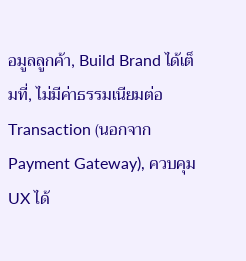อมูลลูกค้า, Build Brand ได้เต็มที่, ไม่มีค่าธรรมเนียมต่อ Transaction (นอกจาก Payment Gateway), ควบคุม UX ได้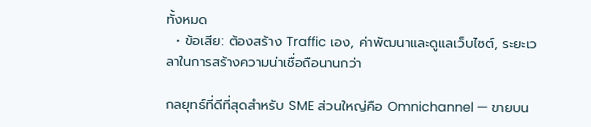ทั้งหมด
  • ข้อเสีย: ต้องสร้าง Traffic เอง, ค่าพัฒนาและดูแลเว็บไซต์, ระยะเวลาในการสร้างความน่าเชื่อถือนานกว่า

กลยุทธ์ที่ดีที่สุดสำหรับ SME ส่วนใหญ่คือ Omnichannel — ขายบน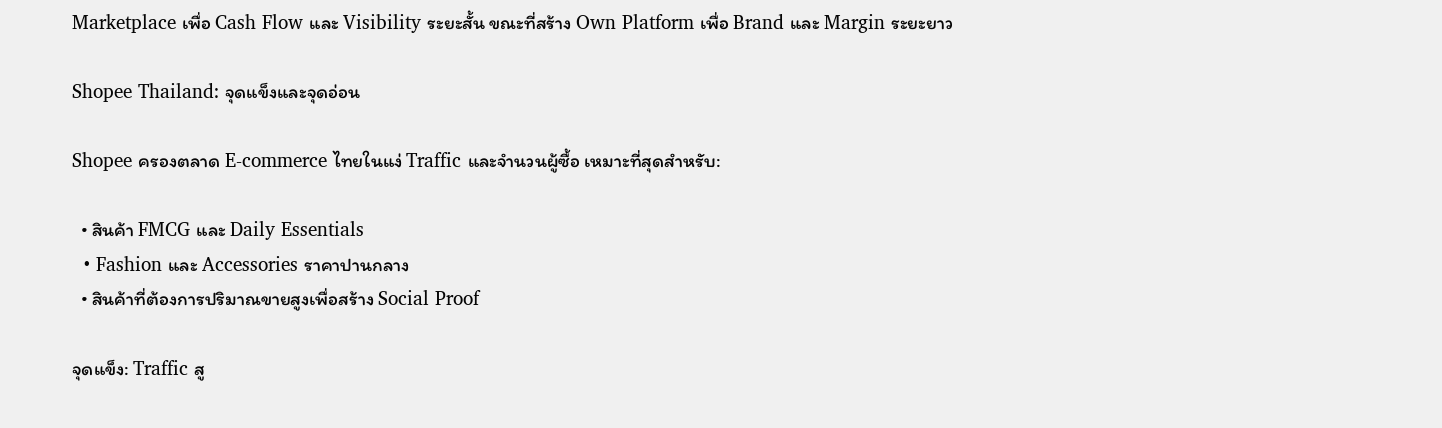Marketplace เพื่อ Cash Flow และ Visibility ระยะสั้น ขณะที่สร้าง Own Platform เพื่อ Brand และ Margin ระยะยาว

Shopee Thailand: จุดแข็งและจุดอ่อน

Shopee ครองตลาด E-commerce ไทยในแง่ Traffic และจำนวนผู้ซื้อ เหมาะที่สุดสำหรับ:

  • สินค้า FMCG และ Daily Essentials
  • Fashion และ Accessories ราคาปานกลาง
  • สินค้าที่ต้องการปริมาณขายสูงเพื่อสร้าง Social Proof

จุดแข็ง: Traffic สู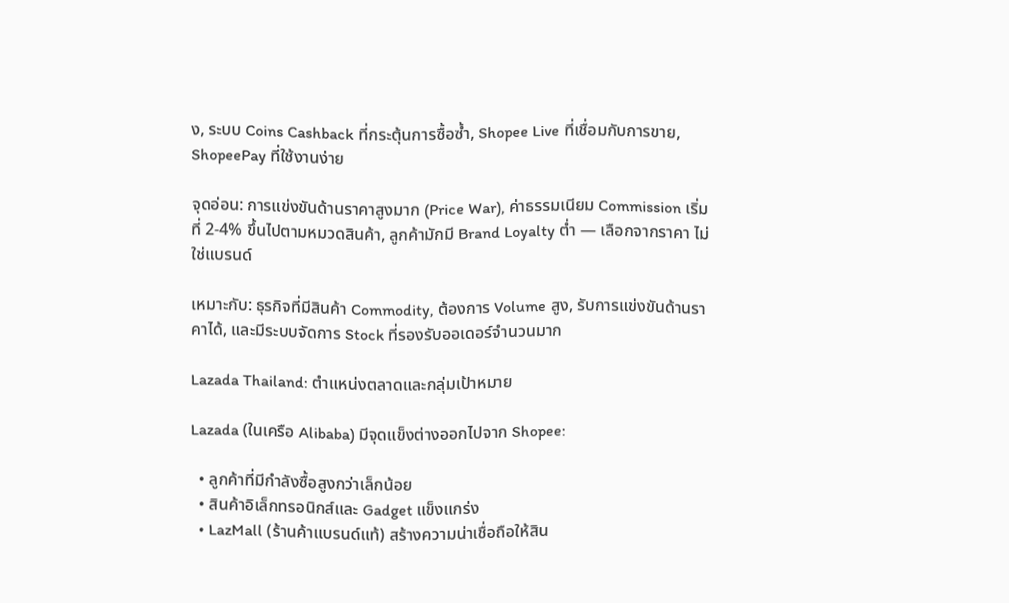ง, ระบบ Coins Cashback ที่กระตุ้นการซื้อซ้ำ, Shopee Live ที่เชื่อมกับการขาย, ShopeePay ที่ใช้งานง่าย

จุดอ่อน: การแข่งขันด้านราคาสูงมาก (Price War), ค่าธรรมเนียม Commission เริ่มที่ 2-4% ขึ้นไปตามหมวดสินค้า, ลูกค้ามักมี Brand Loyalty ต่ำ — เลือกจากราคา ไม่ใช่แบรนด์

เหมาะกับ: ธุรกิจที่มีสินค้า Commodity, ต้องการ Volume สูง, รับการแข่งขันด้านราคาได้, และมีระบบจัดการ Stock ที่รองรับออเดอร์จำนวนมาก

Lazada Thailand: ตำแหน่งตลาดและกลุ่มเป้าหมาย

Lazada (ในเครือ Alibaba) มีจุดแข็งต่างออกไปจาก Shopee:

  • ลูกค้าที่มีกำลังซื้อสูงกว่าเล็กน้อย
  • สินค้าอิเล็กทรอนิกส์และ Gadget แข็งแกร่ง
  • LazMall (ร้านค้าแบรนด์แท้) สร้างความน่าเชื่อถือให้สิน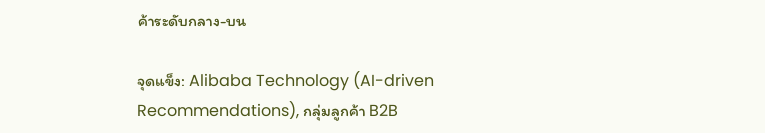ค้าระดับกลาง-บน

จุดแข็ง: Alibaba Technology (AI-driven Recommendations), กลุ่มลูกค้า B2B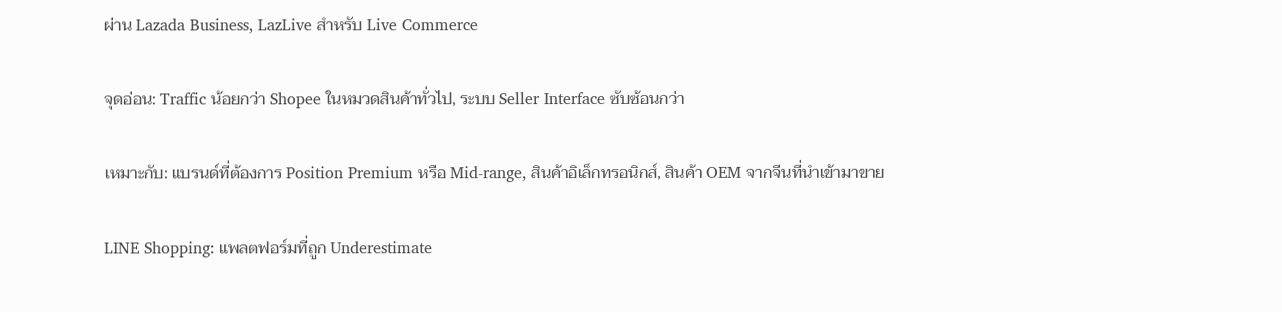ผ่าน Lazada Business, LazLive สำหรับ Live Commerce

จุดอ่อน: Traffic น้อยกว่า Shopee ในหมวดสินค้าทั่วไป, ระบบ Seller Interface ซับซ้อนกว่า

เหมาะกับ: แบรนด์ที่ต้องการ Position Premium หรือ Mid-range, สินค้าอิเล็กทรอนิกส์, สินค้า OEM จากจีนที่นำเข้ามาขาย

LINE Shopping: แพลตฟอร์มที่ถูก Underestimate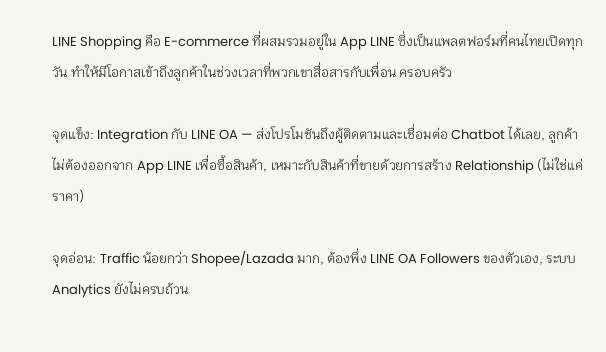LINE Shopping คือ E-commerce ที่ผสมรวมอยู่ใน App LINE ซึ่งเป็นแพลตฟอร์มที่คนไทยเปิดทุกวัน ทำให้มีโอกาสเข้าถึงลูกค้าในช่วงเวลาที่พวกเขาสื่อสารกับเพื่อน ครอบครัว

จุดแข็ง: Integration กับ LINE OA — ส่งโปรโมชันถึงผู้ติดตามและเชื่อมต่อ Chatbot ได้เลย, ลูกค้าไม่ต้องออกจาก App LINE เพื่อซื้อสินค้า, เหมาะกับสินค้าที่ขายด้วยการสร้าง Relationship (ไม่ใช่แค่ราคา)

จุดอ่อน: Traffic น้อยกว่า Shopee/Lazada มาก, ต้องพึ่ง LINE OA Followers ของตัวเอง, ระบบ Analytics ยังไม่ครบถ้วน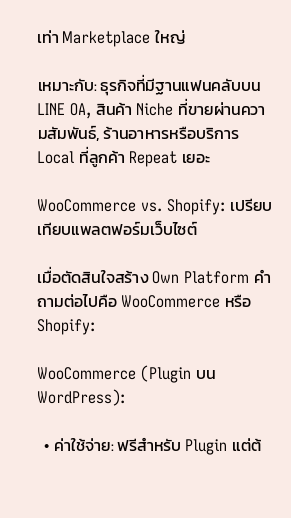เท่า Marketplace ใหญ่

เหมาะกับ: ธุรกิจที่มีฐานแฟนคลับบน LINE OA, สินค้า Niche ที่ขายผ่านความสัมพันธ์, ร้านอาหารหรือบริการ Local ที่ลูกค้า Repeat เยอะ

WooCommerce vs. Shopify: เปรียบเทียบแพลตฟอร์มเว็บไซต์

เมื่อตัดสินใจสร้าง Own Platform คำถามต่อไปคือ WooCommerce หรือ Shopify:

WooCommerce (Plugin บน WordPress):

  • ค่าใช้จ่าย: ฟรีสำหรับ Plugin แต่ต้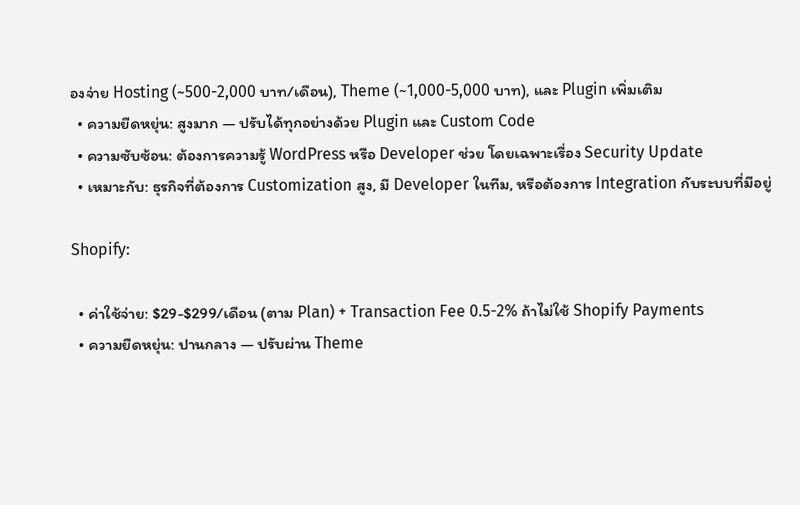องจ่าย Hosting (~500-2,000 บาท/เดือน), Theme (~1,000-5,000 บาท), และ Plugin เพิ่มเติม
  • ความยืดหยุ่น: สูงมาก — ปรับได้ทุกอย่างด้วย Plugin และ Custom Code
  • ความซับซ้อน: ต้องการความรู้ WordPress หรือ Developer ช่วย โดยเฉพาะเรื่อง Security Update
  • เหมาะกับ: ธุรกิจที่ต้องการ Customization สูง, มี Developer ในทีม, หรือต้องการ Integration กับระบบที่มีอยู่

Shopify:

  • ค่าใช้จ่าย: $29-$299/เดือน (ตาม Plan) + Transaction Fee 0.5-2% ถ้าไม่ใช้ Shopify Payments
  • ความยืดหยุ่น: ปานกลาง — ปรับผ่าน Theme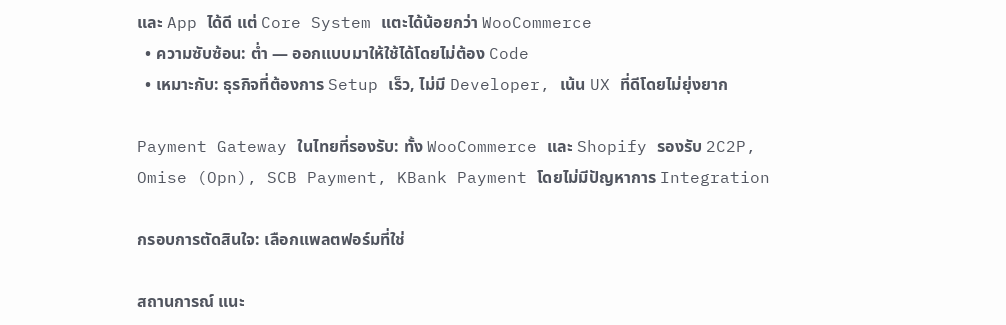และ App ได้ดี แต่ Core System แตะได้น้อยกว่า WooCommerce
  • ความซับซ้อน: ต่ำ — ออกแบบมาให้ใช้ได้โดยไม่ต้อง Code
  • เหมาะกับ: ธุรกิจที่ต้องการ Setup เร็ว, ไม่มี Developer, เน้น UX ที่ดีโดยไม่ยุ่งยาก

Payment Gateway ในไทยที่รองรับ: ทั้ง WooCommerce และ Shopify รองรับ 2C2P, Omise (Opn), SCB Payment, KBank Payment โดยไม่มีปัญหาการ Integration

กรอบการตัดสินใจ: เลือกแพลตฟอร์มที่ใช่

สถานการณ์ แนะ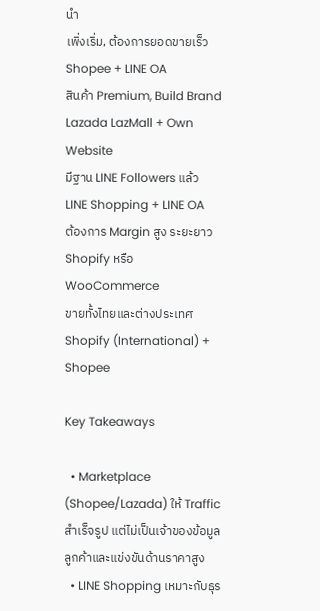นำ
เพิ่งเริ่ม, ต้องการยอดขายเร็ว Shopee + LINE OA
สินค้า Premium, Build Brand Lazada LazMall + Own Website
มีฐาน LINE Followers แล้ว LINE Shopping + LINE OA
ต้องการ Margin สูง ระยะยาว Shopify หรือ WooCommerce
ขายทั้งไทยและต่างประเทศ Shopify (International) + Shopee

Key Takeaways

  • Marketplace (Shopee/Lazada) ให้ Traffic สำเร็จรูป แต่ไม่เป็นเจ้าของข้อมูลลูกค้าและแข่งขันด้านราคาสูง
  • LINE Shopping เหมาะกับธุร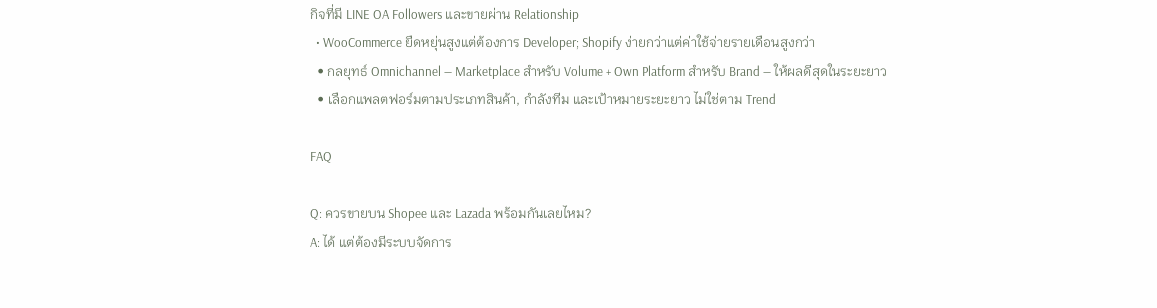กิจที่มี LINE OA Followers และขายผ่าน Relationship
  • WooCommerce ยืดหยุ่นสูงแต่ต้องการ Developer; Shopify ง่ายกว่าแต่ค่าใช้จ่ายรายเดือนสูงกว่า
  • กลยุทธ์ Omnichannel — Marketplace สำหรับ Volume + Own Platform สำหรับ Brand — ให้ผลดีสุดในระยะยาว
  • เลือกแพลตฟอร์มตามประเภทสินค้า, กำลังทีม และเป้าหมายระยะยาว ไม่ใช่ตาม Trend

FAQ

Q: ควรขายบน Shopee และ Lazada พร้อมกันเลยไหม?
A: ได้ แต่ต้องมีระบบจัดการ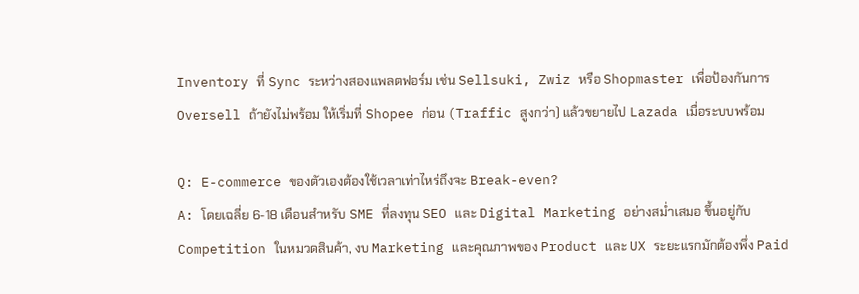Inventory ที่ Sync ระหว่างสองแพลตฟอร์ม เช่น Sellsuki, Zwiz หรือ Shopmaster เพื่อป้องกันการ Oversell ถ้ายังไม่พร้อม ให้เริ่มที่ Shopee ก่อน (Traffic สูงกว่า) แล้วขยายไป Lazada เมื่อระบบพร้อม

Q: E-commerce ของตัวเองต้องใช้เวลาเท่าไหร่ถึงจะ Break-even?
A: โดยเฉลี่ย 6-18 เดือนสำหรับ SME ที่ลงทุน SEO และ Digital Marketing อย่างสม่ำเสมอ ขึ้นอยู่กับ Competition ในหมวดสินค้า, งบ Marketing และคุณภาพของ Product และ UX ระยะแรกมักต้องพึ่ง Paid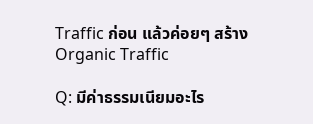Traffic ก่อน แล้วค่อยๆ สร้าง Organic Traffic

Q: มีค่าธรรมเนียมอะไร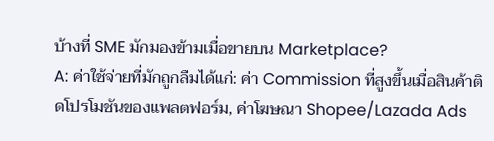บ้างที่ SME มักมองข้ามเมื่อขายบน Marketplace?
A: ค่าใช้จ่ายที่มักถูกลืมได้แก่: ค่า Commission ที่สูงขึ้นเมื่อสินค้าติดโปรโมชันของแพลตฟอร์ม, ค่าโฆษณา Shopee/Lazada Ads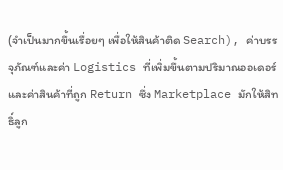(จำเป็นมากขึ้นเรื่อยๆ เพื่อให้สินค้าติด Search), ค่าบรรจุภัณฑ์และค่า Logistics ที่เพิ่มขึ้นตามปริมาณออเดอร์ และค่าสินค้าที่ถูก Return ซึ่ง Marketplace มักให้สิทธิ์ลูก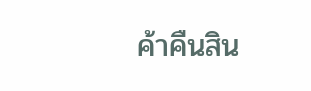ค้าคืนสิน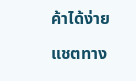ค้าได้ง่าย

แชตทาง